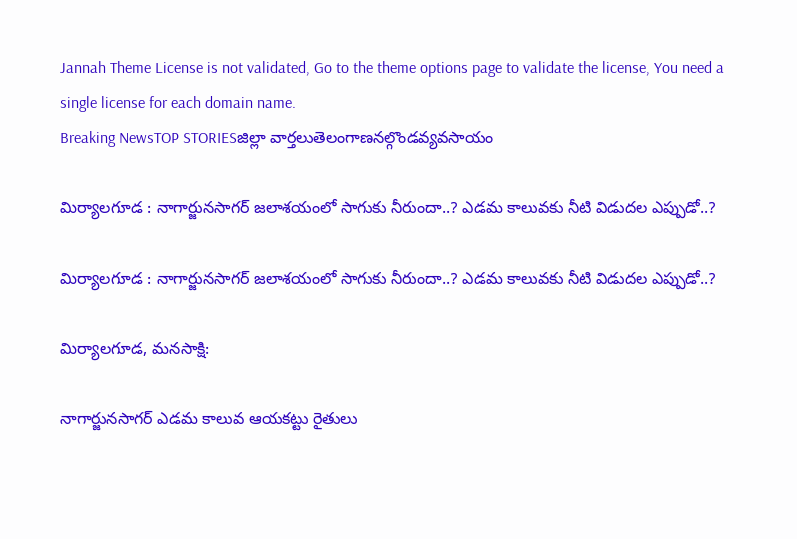Jannah Theme License is not validated, Go to the theme options page to validate the license, You need a single license for each domain name.
Breaking NewsTOP STORIESజిల్లా వార్తలుతెలంగాణనల్గొండవ్యవసాయం

మిర్యాలగూడ : నాగార్జునసాగర్ జలాశయంలో సాగుకు నీరుందా..? ఎడమ కాలువకు నీటి విడుదల ఎప్పుడో..?

మిర్యాలగూడ : నాగార్జునసాగర్ జలాశయంలో సాగుకు నీరుందా..? ఎడమ కాలువకు నీటి విడుదల ఎప్పుడో..?

మిర్యాలగూడ, మనసాక్షి:

నాగార్జునసాగర్ ఎడమ కాలువ ఆయకట్టు రైతులు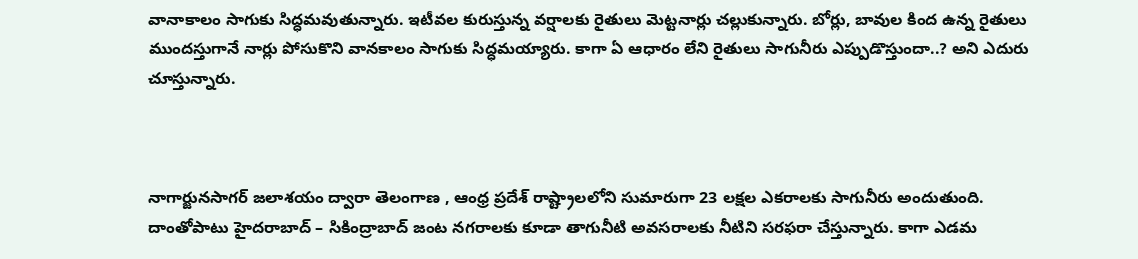వానాకాలం సాగుకు సిద్ధమవుతున్నారు. ఇటీవల కురుస్తున్న వర్షాలకు రైతులు మెట్టనార్లు చల్లుకున్నారు. బోర్లు, బావుల కింద ఉన్న రైతులు ముందస్తుగానే నార్లు పోసుకొని వానకాలం సాగుకు సిద్ధమయ్యారు. కాగా ఏ ఆధారం లేని రైతులు సాగునీరు ఎప్పుడొస్తుందా..? అని ఎదురు చూస్తున్నారు.



నాగార్జునసాగర్ జలాశయం ద్వారా తెలంగాణ , ఆంధ్ర ప్రదేశ్ రాష్ట్రాలలోని సుమారుగా 23 లక్షల ఎకరాలకు సాగునీరు అందుతుంది. దాంతోపాటు హైదరాబాద్ – సికింద్రాబాద్ జంట నగరాలకు కూడా తాగునీటి అవసరాలకు నీటిని సరఫరా చేస్తున్నారు. కాగా ఎడమ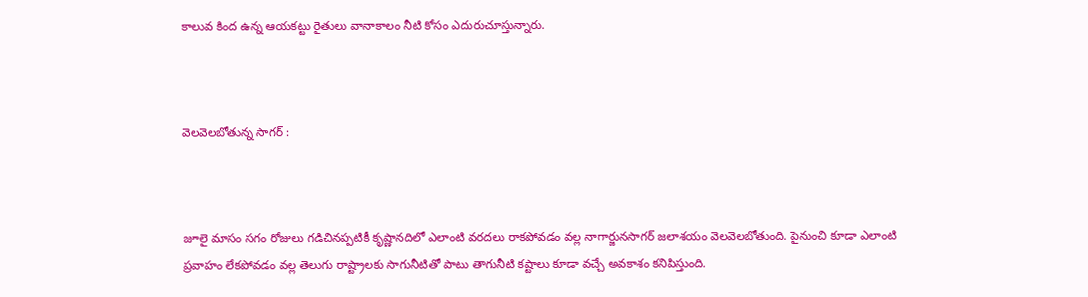కాలువ కింద ఉన్న ఆయకట్టు రైతులు వానాకాలం నీటి కోసం ఎదురుచూస్తున్నారు.



వెలవెలబోతున్న సాగర్ :



జూలై మాసం సగం రోజులు గడిచినప్పటికీ కృష్ణానదిలో ఎలాంటి వరదలు రాకపోవడం వల్ల నాగార్జునసాగర్ జలాశయం వెలవెలబోతుంది. పైనుంచి కూడా ఎలాంటి ప్రవాహం లేకపోవడం వల్ల తెలుగు రాష్ట్రాలకు సాగునీటితో పాటు తాగునీటి కష్టాలు కూడా వచ్చే అవకాశం కనిపిస్తుంది.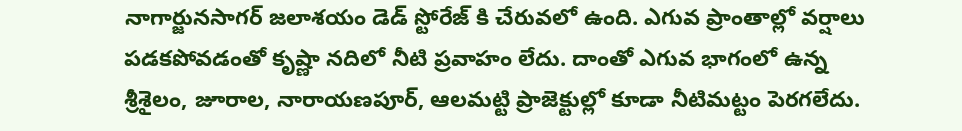నాగార్జునసాగర్ జలాశయం డెడ్ స్టోరేజ్ కి చేరువలో ఉంది. ఎగువ ప్రాంతాల్లో వర్షాలు పడకపోవడంతో కృష్ణా నదిలో నీటి ప్రవాహం లేదు. దాంతో ఎగువ భాగంలో ఉన్న శ్రీశైలం, జూరాల, నారాయణపూర్, ఆలమట్టి ప్రాజెక్టుల్లో కూడా నీటిమట్టం పెరగలేదు.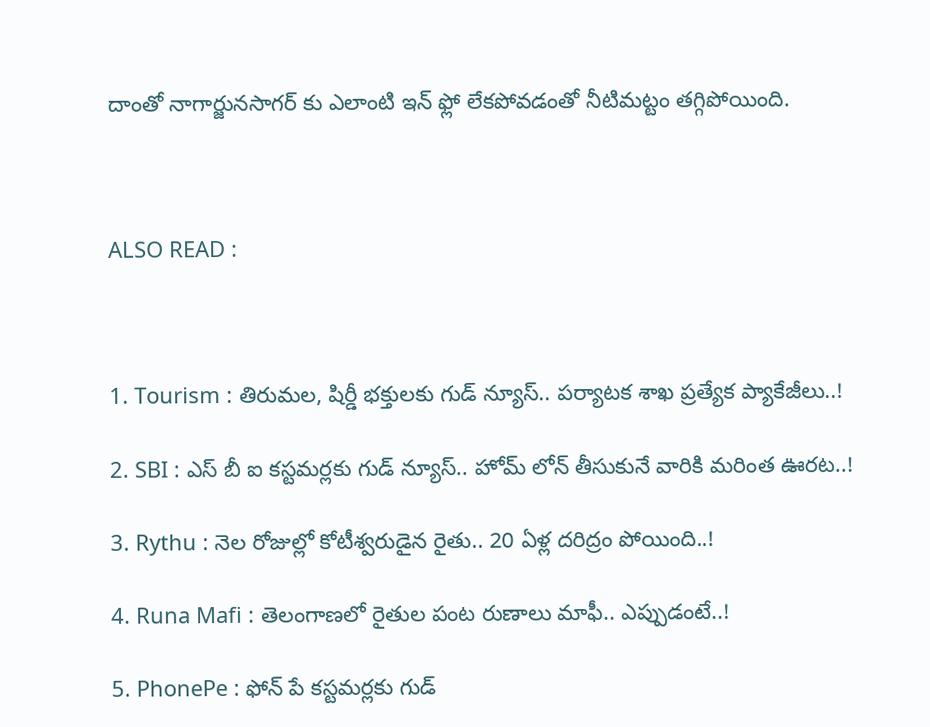దాంతో నాగార్జునసాగర్ కు ఎలాంటి ఇన్ ఫ్లో లేకపోవడంతో నీటిమట్టం తగ్గిపోయింది.



ALSO READ :



1. Tourism : తిరుమల, షిర్డీ భక్తులకు గుడ్ న్యూస్.. పర్యాటక శాఖ ప్రత్యేక ప్యాకేజీలు..!

2. SBI : ఎస్ బీ ఐ కస్టమర్లకు గుడ్ న్యూస్.. హోమ్ లోన్ తీసుకునే వారికి మరింత ఊరట..!

3. Rythu : నెల రోజుల్లో కోటీశ్వరుడైన రైతు.. 20 ఏళ్ల దరిద్రం పోయింది..!

4. Runa Mafi : తెలంగాణలో రైతుల పంట రుణాలు మాఫీ.. ఎప్పుడంటే..!

5. PhonePe : ఫోన్ పే కస్టమర్లకు గుడ్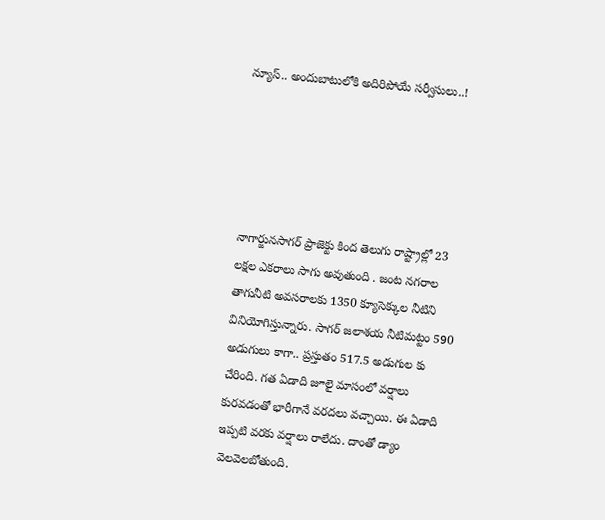న్యూస్.. అందుబాటులోకి అదిరిపోయే సర్వీసులు..!





నాగార్జునసాగర్ ప్రాజెక్టు కింద తెలుగు రాష్ట్రాల్లో 23 లక్షల ఎకరాలు సాగు అవుతుంది . జంట నగరాల తాగునీటి అవసరాలకు 1350 క్యూసెక్కుల నీటిని వినియోగిస్తున్నారు. సాగర్ జలాశయ నీటిమట్టం 590 అడుగులు కాగా.. ప్రస్తుతం 517.5 అడుగుల కు చేరింది. గత ఏడాది జూలై మాసంలో వర్షాలు కురవడంతో భారీగానే వరదలు వచ్చాయి. ఈ ఏడాది ఇప్పటి వరకు వర్షాలు రాలేదు. దాంతో డ్యాం వెలవెలబోతుంది.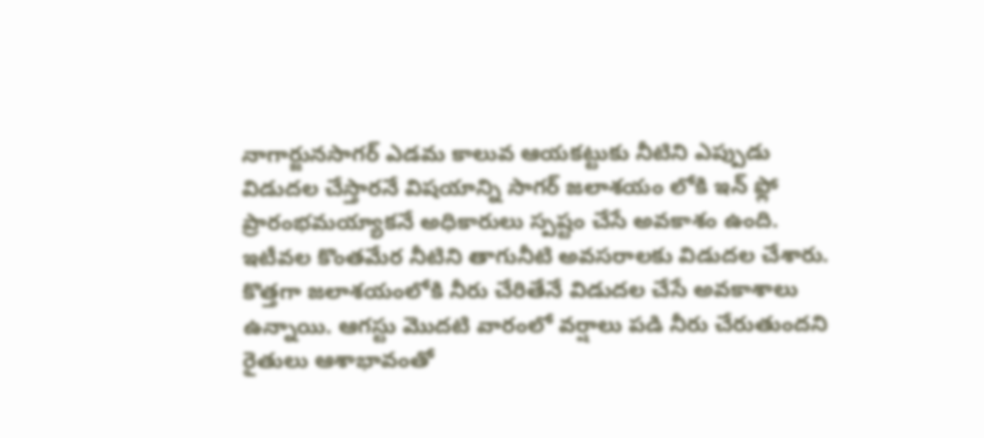నాగార్జునసాగర్ ఎడమ కాలువ ఆయకట్టుకు నీటిని ఎప్పుడు విడుదల చేస్తారనే విషయాన్ని సాగర్ జలాశయం లోకి ఇన్ ఫ్లో ప్రారంభమయ్యాకనే అధికారులు స్పష్టం చేసే అవకాశం ఉంది. ఇటీవల కొంతమేర నీటిని తాగునీటి అవసరాలకు విడుదల చేశారు. కొత్తగా జలాశయంలోకి నీరు చేరితేనే విడుదల చేసే అవకాశాలు ఉన్నాయి. ఆగస్టు మొదటి వారంలో వర్షాలు పడి నీరు చేరుతుందని రైతులు ఆశాభావంతో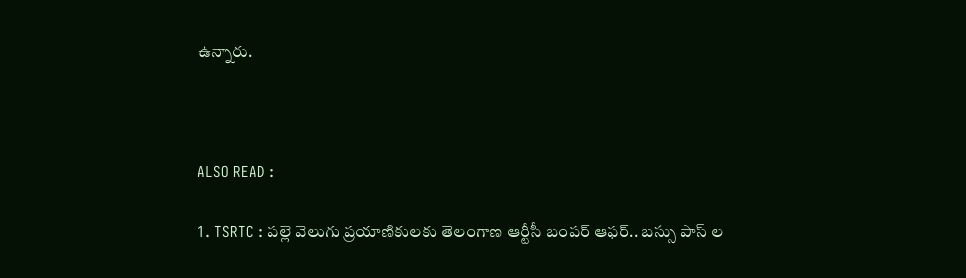ఉన్నారు.



ALSO READ :

1. TSRTC : పల్లె వెలుగు ప్రయాణికులకు తెలంగాణ ఆర్టీసీ బంపర్ ఆఫర్.. బస్సు పాస్ ల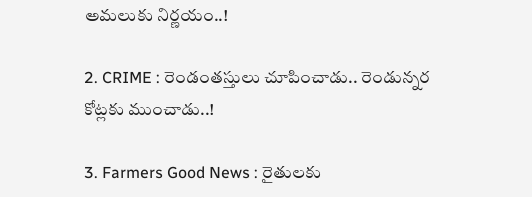అమలుకు నిర్ణయం..!

2. CRIME : రెండంతస్తులు చూపించాడు.. రెండున్నర కోట్లకు ముంచాడు..!

3. Farmers Good News : రైతులకు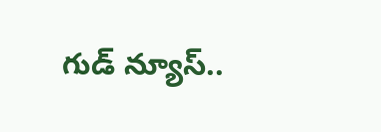గుడ్ న్యూస్..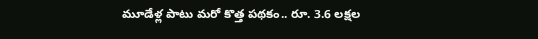మూడేళ్ల పాటు మరో కొత్త పథకం.. రూ. 3.6 లక్షల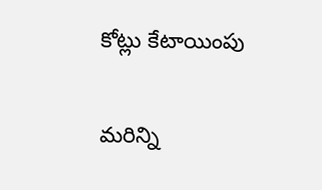కోట్లు కేటాయింపు

మరిన్ని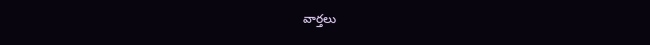వార్తలు